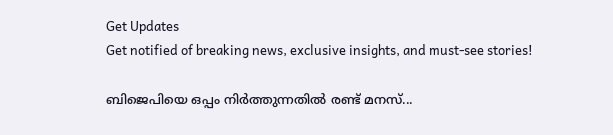Get Updates
Get notified of breaking news, exclusive insights, and must-see stories!

ബിജെപിയെ ഒപ്പം നിര്‍ത്തുന്നതില്‍ രണ്ട് മനസ്...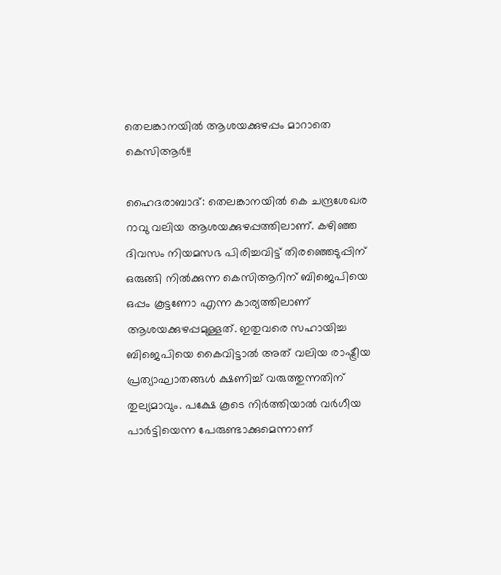തെലങ്കാനയില്‍ ആശയക്കുഴപ്പം മാറാതെ കെസിആര്‍!!

ഹൈദരാബാദ്: തെലങ്കാനയില്‍ കെ ചന്ദ്രശേഖര റാവു വലിയ ആശയക്കുഴപ്പത്തിലാണ്. കഴിഞ്ഞ ദിവസം നിയമസഭ പിരിച്ചവിട്ട് തിരഞ്ഞെടുപ്പിന് ഒരുങ്ങി നില്‍ക്കുന്ന കെസിആറിന് ബിജെപിയെ ഒപ്പം കൂട്ടണോ എന്ന കാര്യത്തിലാണ് ആശയക്കുഴപ്പമുള്ളത്. ഇതുവരെ സഹായിച്ച ബിജെപിയെ കൈവിട്ടാല്‍ അത് വലിയ രാഷ്ട്രീയ പ്രത്യാഘാതങ്ങള്‍ ക്ഷണിച്ച് വരുത്തുന്നതിന് തുല്യമാവും. പക്ഷേ കൂടെ നിര്‍ത്തിയാല്‍ വര്‍ഗീയ പാര്‍ട്ടിയെന്ന പേരുണ്ടാക്കുമെന്നാണ്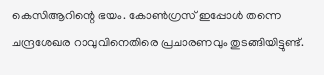കെസിആറിന്റെ ഭയം. കോണ്‍ഗ്രസ് ഇപ്പോള്‍ തന്നെ ചന്ദ്രശേഖര റാവുവിനെതിരെ പ്രചാരണവും തുടങ്ങിയിട്ടുണ്ട്.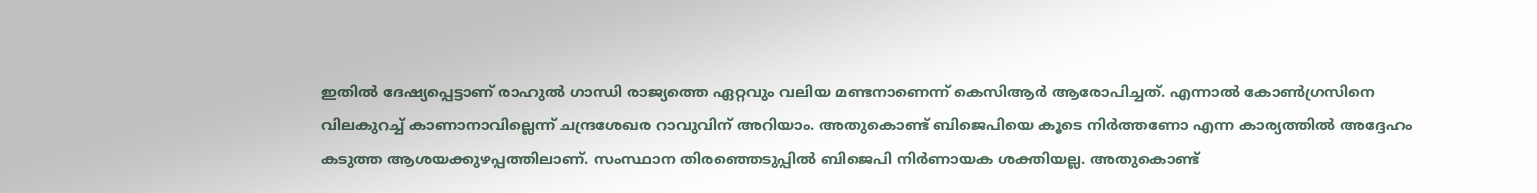ഇതില്‍ ദേഷ്യപ്പെട്ടാണ് രാഹുല്‍ ഗാന്ധി രാജ്യത്തെ ഏറ്റവും വലിയ മണ്ടനാണെന്ന് കെസിആര്‍ ആരോപിച്ചത്. എന്നാല്‍ കോണ്‍ഗ്രസിനെ വിലകുറച്ച് കാണാനാവില്ലെന്ന് ചന്ദ്രശേഖര റാവുവിന് അറിയാം. അതുകൊണ്ട് ബിജെപിയെ കൂടെ നിര്‍ത്തണോ എന്ന കാര്യത്തില്‍ അദ്ദേഹം കടുത്ത ആശയക്കുഴപ്പത്തിലാണ്. സംസ്ഥാന തിരഞ്ഞെടുപ്പില്‍ ബിജെപി നിര്‍ണായക ശക്തിയല്ല. അതുകൊണ്ട്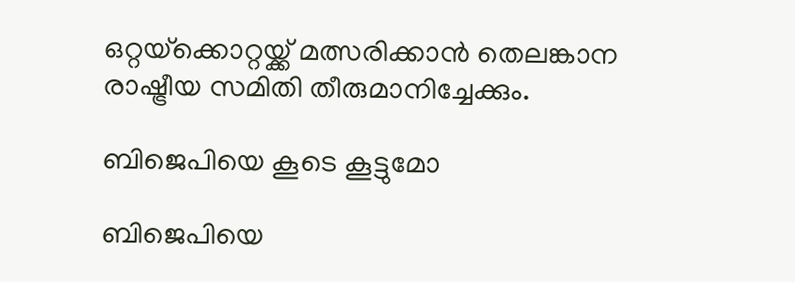ഒറ്റയ്‌ക്കൊറ്റയ്ക്ക് മത്സരിക്കാന്‍ തെലങ്കാന രാഷ്ട്രീയ സമിതി തീരുമാനിച്ചേക്കും.

ബിജെപിയെ കൂടെ കൂട്ടുമോ

ബിജെപിയെ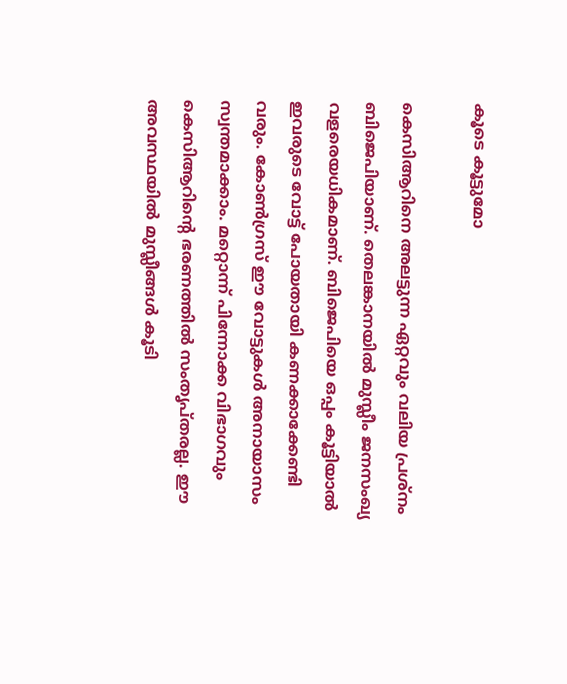കൂടെ കൂട്ടുമോ

കെസിആറിനെ അലട്ടുന്ന ഏറ്റവും വലിയ പ്രശ്‌നം ബിജെപിയാണ്. തെലങ്കാനയില്‍ മുസ്ലീം ജനസംഖ്യ വളരെയധികമാണ്. ബിജെപിയെ ഒപ്പം കൂട്ടിയാല്‍ ഇവരുടെ വോട്ട് പോയതായി കണക്കാക്കേണ്ടി വരും. കോണ്‍ഗ്രസ് ഈ വോട്ടുകള്‍ അനായാസം സ്വന്തമാക്കാം. മറ്റൊന്ന് പിന്നോക്ക വിഭാഗവും കെസിആറിന്റെ ഭരണത്തില്‍ സംതൃപ്തരല്ല. ഈ അവസ്ഥയില്‍ മുസ്ലീങ്ങള്‍ കൂടി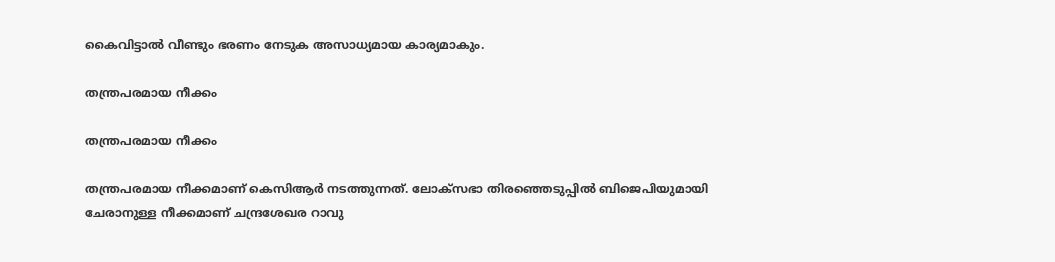കൈവിട്ടാല്‍ വീണ്ടും ഭരണം നേടുക അസാധ്യമായ കാര്യമാകും.

തന്ത്രപരമായ നീക്കം

തന്ത്രപരമായ നീക്കം

തന്ത്രപരമായ നീക്കമാണ് കെസിആര്‍ നടത്തുന്നത്. ലോക്‌സഭാ തിരഞ്ഞെടുപ്പില്‍ ബിജെപിയുമായി ചേരാനുള്ള നീക്കമാണ് ചന്ദ്രശേഖര റാവു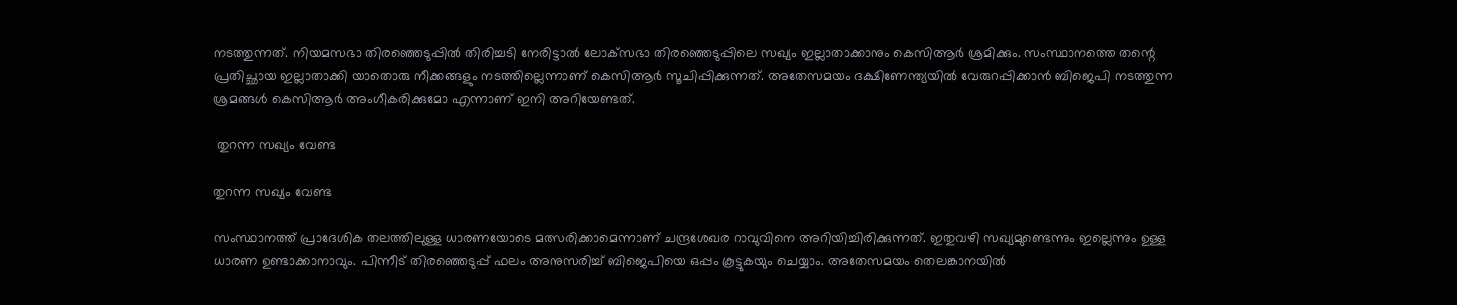നടത്തുന്നത്. നിയമസഭാ തിരഞ്ഞെടുപ്പില്‍ തിരിച്ചടി നേരിട്ടാല്‍ ലോക്‌സഭാ തിരഞ്ഞെടുപ്പിലെ സഖ്യം ഇല്ലാതാക്കാനും കെസിആര്‍ ശ്രമിക്കും. സംസ്ഥാനത്തെ തന്റെ പ്രതിച്ഛായ ഇല്ലാതാക്കി യാതൊരു നീക്കങ്ങളും നടത്തില്ലെന്നാണ് കെസിആര്‍ സൂചിപ്പിക്കുന്നത്. അതേസമയം ദക്ഷിണേന്ത്യയില്‍ വേരുറപ്പിക്കാന്‍ ബിജെപി നടത്തുന്ന ശ്രമങ്ങള്‍ കെസിആര്‍ അംഗീകരിക്കുമോ എന്നാണ് ഇനി അറിയേണ്ടത്.

 തുറന്ന സഖ്യം വേണ്ട

തുറന്ന സഖ്യം വേണ്ട

സംസ്ഥാനത്ത് പ്രാദേശിക തലത്തിലുള്ള ധാരണയോടെ മത്സരിക്കാമെന്നാണ് ചന്ദ്രശേഖര റാവുവിനെ അറിയിച്ചിരിക്കുന്നത്. ഇതുവഴി സഖ്യമുണ്ടെന്നും ഇല്ലെന്നും ഉള്ള ധാരണ ഉണ്ടാക്കാനാവും. പിന്നീട് തിരഞ്ഞെടുപ്പ് ഫലം അനുസരിച്ച് ബിജെപിയെ ഒപ്പം കൂട്ടുകയും ചെയ്യാം. അതേസമയം തെലങ്കാനയില്‍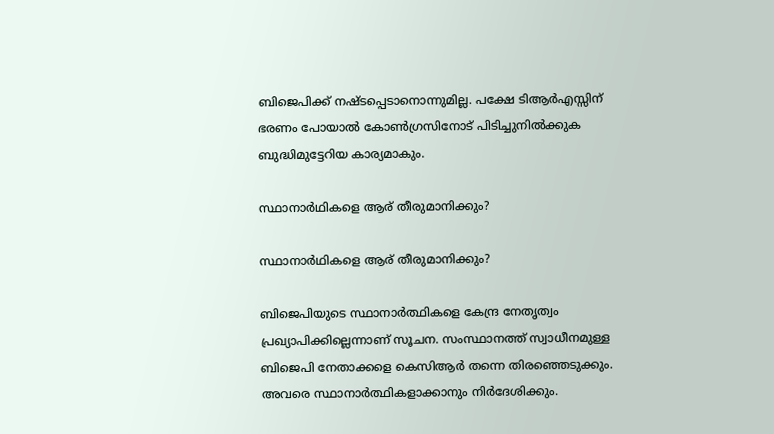ബിജെപിക്ക് നഷ്ടപ്പെടാനൊന്നുമില്ല. പക്ഷേ ടിആര്‍എസ്സിന് ഭരണം പോയാല്‍ കോണ്‍ഗ്രസിനോട് പിടിച്ചുനില്‍ക്കുക ബുദ്ധിമുട്ടേറിയ കാര്യമാകും.

സ്ഥാനാര്‍ഥികളെ ആര് തീരുമാനിക്കും?

സ്ഥാനാര്‍ഥികളെ ആര് തീരുമാനിക്കും?

ബിജെപിയുടെ സ്ഥാനാര്‍ത്ഥികളെ കേന്ദ്ര നേതൃത്വം പ്രഖ്യാപിക്കില്ലെന്നാണ് സൂചന. സംസ്ഥാനത്ത് സ്വാധീനമുള്ള ബിജെപി നേതാക്കളെ കെസിആര്‍ തന്നെ തിരഞ്ഞെടുക്കും. അവരെ സ്ഥാനാര്‍ത്ഥികളാക്കാനും നിര്‍ദേശിക്കും.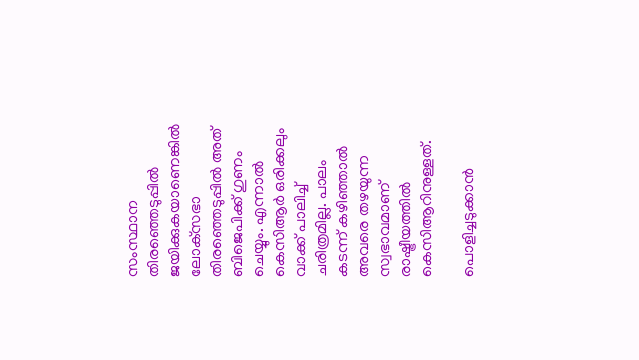സംസ്ഥാന തിരഞ്ഞെടുപ്പില്‍ ജയിക്കുകയാണെങ്കില്‍ ലോക്‌സഭാ തിരഞ്ഞെടുപ്പില്‍ അത് ബിജെപിക്ക് ഗുണം ചെയ്യും. എന്നാല്‍ കെസിആര്‍ ഒരിക്കലും വാക്ക് പാലിച്ച് ചരിത്രമില്ല. പാലം കടന്ന് കഴിഞ്ഞാല്‍ അവരെ തഴയുന്ന സ്വഭാവമാണ് രാഷ്ട്രീയത്തില്‍ കെസിആറിനുള്ളത്.

പൊളിച്ചടുക്കാന്‍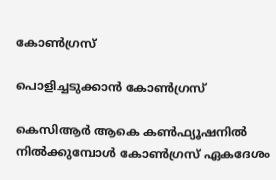കോണ്‍ഗ്രസ്

പൊളിച്ചടുക്കാന്‍ കോണ്‍ഗ്രസ്

കെസിആര്‍ ആകെ കണ്‍ഫ്യൂഷനില്‍ നില്‍ക്കുമ്പോള്‍ കോണ്‍ഗ്രസ് ഏകദേശം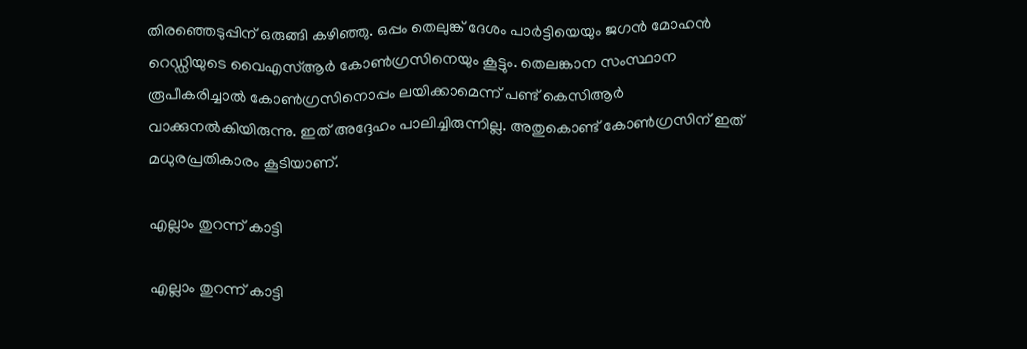തിരഞ്ഞെടുപ്പിന് ഒരുങ്ങി കഴിഞ്ഞു. ഒപ്പം തെലുങ്ക് ദേശം പാര്‍ട്ടിയെയും ജഗന്‍ മോഹന്‍ റെഡ്ഡിയുടെ വൈഎസ്ആര്‍ കോണ്‍ഗ്രസിനെയും കൂട്ടും. തെലങ്കാന സംസ്ഥാന രൂപീകരിച്ചാല്‍ കോണ്‍ഗ്രസിനൊപ്പം ലയിക്കാമെന്ന് പണ്ട് കെസിആര്‍ വാക്കുനല്‍കിയിരുന്നു. ഇത് അദ്ദേഹം പാലിച്ചിരുന്നില്ല. അതുകൊണ്ട് കോണ്‍ഗ്രസിന് ഇത് മധുരപ്രതികാരം കൂടിയാണ്.

എല്ലാം തുറന്ന് കാട്ടി

എല്ലാം തുറന്ന് കാട്ടി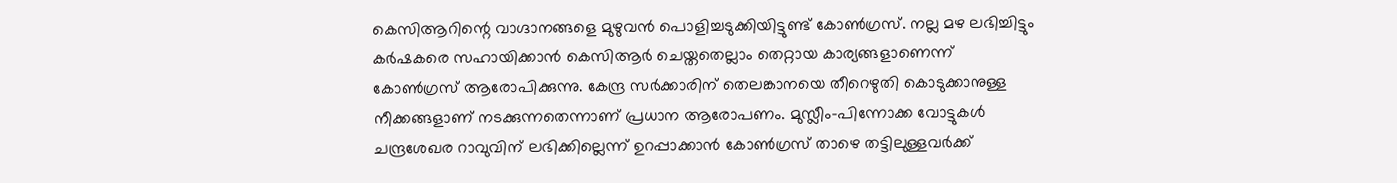കെസിആറിന്റെ വാഗ്ദാനങ്ങളെ മുഴുവന്‍ പൊളിച്ചടുക്കിയിട്ടുണ്ട് കോണ്‍ഗ്രസ്. നല്ല മഴ ലഭിച്ചിട്ടും കര്‍ഷകരെ സഹായിക്കാന്‍ കെസിആര്‍ ചെയ്തതെല്ലാം തെറ്റായ കാര്യങ്ങളാണെന്ന് കോണ്‍ഗ്രസ് ആരോപിക്കുന്നു. കേന്ദ്ര സര്‍ക്കാരിന് തെലങ്കാനയെ തീറെഴുതി കൊടുക്കാനുള്ള നീക്കങ്ങളാണ് നടക്കുന്നതെന്നാണ് പ്രധാന ആരോപണം. മുസ്ലീം-പിന്നോക്ക വോട്ടുകള്‍ ചന്ദ്രശേഖര റാവുവിന് ലഭിക്കില്ലെന്ന് ഉറപ്പാക്കാന്‍ കോണ്‍ഗ്രസ് താഴെ തട്ടിലുള്ളവര്‍ക്ക്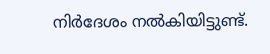നിര്‍ദേശം നല്‍കിയിട്ടുണ്ട്.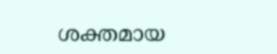ശക്തമായ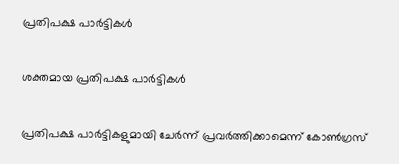പ്രതിപക്ഷ പാര്‍ട്ടികള്‍

ശക്തമായ പ്രതിപക്ഷ പാര്‍ട്ടികള്‍

പ്രതിപക്ഷ പാര്‍ട്ടികളുമായി ചേര്‍ന്ന് പ്രവര്‍ത്തിക്കാമെന്ന് കോണ്‍ഗ്രസ്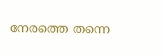നേരത്തെ തന്നെ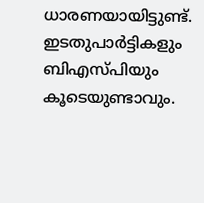ധാരണയായിട്ടുണ്ട്. ഇടതുപാര്‍ട്ടികളും ബിഎസ്പിയും കൂടെയുണ്ടാവും.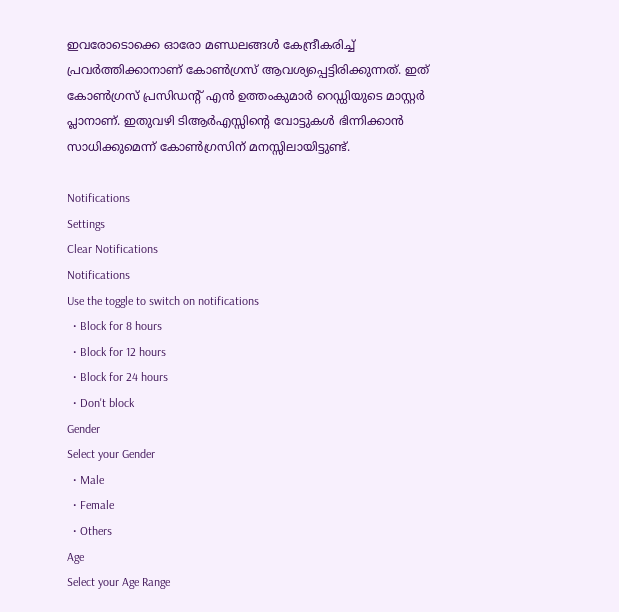ഇവരോടൊക്കെ ഓരോ മണ്ഡലങ്ങള്‍ കേന്ദ്രീകരിച്ച് പ്രവര്‍ത്തിക്കാനാണ് കോണ്‍ഗ്രസ് ആവശ്യപ്പെട്ടിരിക്കുന്നത്. ഇത് കോണ്‍ഗ്രസ് പ്രസിഡന്റ് എന്‍ ഉത്തംകുമാര്‍ റെഡ്ഡിയുടെ മാസ്റ്റര്‍ പ്ലാനാണ്. ഇതുവഴി ടിആര്‍എസ്സിന്റെ വോട്ടുകള്‍ ഭിന്നിക്കാന്‍ സാധിക്കുമെന്ന് കോണ്‍ഗ്രസിന് മനസ്സിലായിട്ടുണ്ട്.

Notifications
Settings
Clear Notifications
Notifications
Use the toggle to switch on notifications
  • Block for 8 hours
  • Block for 12 hours
  • Block for 24 hours
  • Don't block
Gender
Select your Gender
  • Male
  • Female
  • Others
Age
Select your Age Range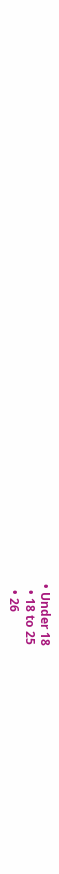• Under 18
  • 18 to 25
  • 26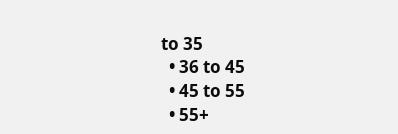to 35
  • 36 to 45
  • 45 to 55
  • 55+